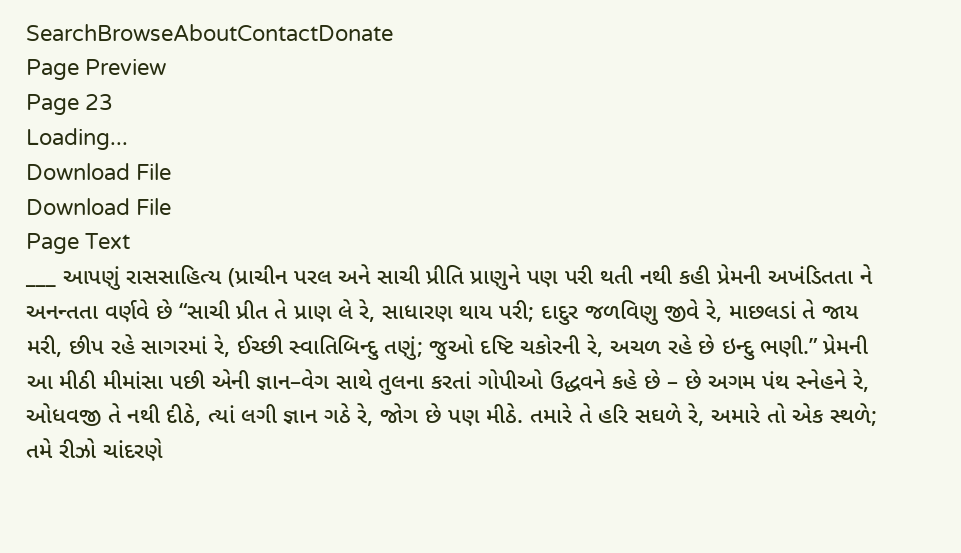SearchBrowseAboutContactDonate
Page Preview
Page 23
Loading...
Download File
Download File
Page Text
___ આપણું રાસસાહિત્ય (પ્રાચીન પરલ અને સાચી પ્રીતિ પ્રાણુને પણ પરી થતી નથી કહી પ્રેમની અખંડિતતા ને અનન્તતા વર્ણવે છે “સાચી પ્રીત તે પ્રાણ લે રે, સાધારણ થાય પરી; દાદુર જળવિણુ જીવે રે, માછલડાં તે જાય મરી, છીપ રહે સાગરમાં રે, ઈચ્છી સ્વાતિબિન્દુ તણું; જુઓ દષ્ટિ ચકોરની રે, અચળ રહે છે ઇન્દુ ભણી.” પ્રેમની આ મીઠી મીમાંસા પછી એની જ્ઞાન–વેગ સાથે તુલના કરતાં ગોપીઓ ઉદ્ધવને કહે છે – છે અગમ પંથ સ્નેહને રે, ઓધવજી તે નથી દીઠે, ત્યાં લગી જ્ઞાન ગઠે રે, જોગ છે પણ મીઠે. તમારે તે હરિ સઘળે રે, અમારે તો એક સ્થળે; તમે રીઝો ચાંદરણે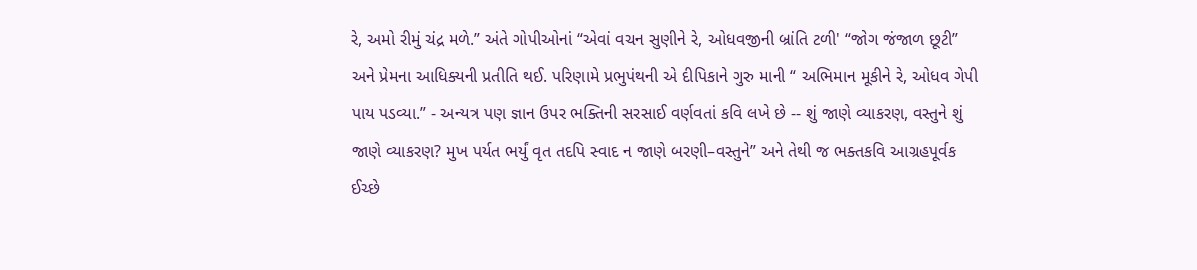રે, અમો રીમું ચંદ્ર મળે.” અંતે ગોપીઓનાં “એવાં વચન સુણીને રે, ઓધવજીની બ્રાંતિ ટળી' “જોગ જંજાળ છૂટી” અને પ્રેમના આધિક્યની પ્રતીતિ થઈ. પરિણામે પ્રભુપંથની એ દીપિકાને ગુરુ માની “ અભિમાન મૂકીને રે, ઓધવ ગેપી પાય પડવ્યા.” - અન્યત્ર પણ જ્ઞાન ઉપર ભક્તિની સરસાઈ વર્ણવતાં કવિ લખે છે -- શું જાણે વ્યાકરણ, વસ્તુને શું જાણે વ્યાકરણ? મુખ પર્યત ભર્યું વૃત તદપિ સ્વાદ ન જાણે બરણી–વસ્તુને” અને તેથી જ ભક્તકવિ આગ્રહપૂર્વક ઈચ્છે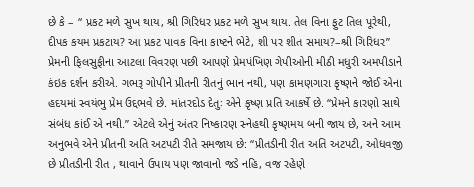છે કે – “ પ્રકટ મળે સુખ થાય, શ્રી ગિરિધર પ્રકટ મળે સુખ થાય. તેલ વિના ફુટ તિલ પૂરેથી, દીપક કયમ પ્રકટાય? આ પ્રકટ પાવક વિના કાષ્ટને ભેટે, શી પર શીત સમાય?–શ્રી ગિરિધર” પ્રેમની ફિલસુફીના આટલા વિવરણ પછી આપણે પ્રેમપંખિણ ગેપીઓની મીઠી મધુરી અમપીડાને કંઇક દર્શન કરીએ. ગભરૂ ગોપીને પ્રીતની રીતનું ભાન નથી, પણ કામણગારા કૃષ્ણને જોઈ એના હદયમાં સ્વયંભુ પ્રેમ ઉદ્દભવે છે. માંતરદોડ દેતુઃ એને કૃષ્ણ પ્રતિ આકર્ષે છે. “પ્રેમને કારણો સાથે સંબંધ કાંઈ એ નથી.” એટલે એનું અંતર નિષ્કારણ સ્નેહથી કૃષ્ણમય બની જાય છે, અને આમ અનુભવે એને પ્રીતની અતિ અટપટી રીતે સમજાય છે: “પ્રીતડીની રીત અતિ અટપટી, ઓધવજી છે પ્રીતડીની રીત , થાવાને ઉપાય પણ જાવાનો જડે નહિ, વજ રહેણે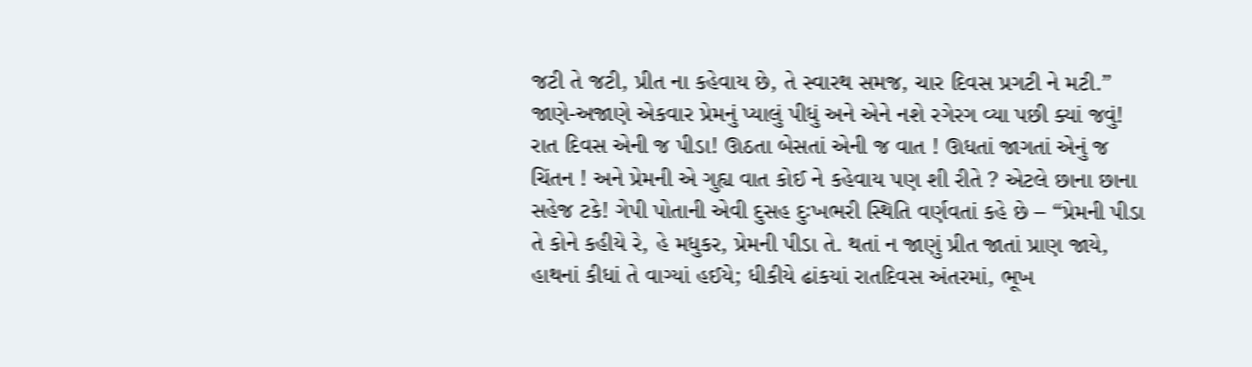જટી તે જટી, પ્રીત ના કહેવાય છે, તે સ્વારથ સમજ, ચાર દિવસ પ્રગટી ને મટી.” જાણે-અજાણે એકવાર પ્રેમનું પ્યાલું પીધું અને એને નશે રગેરગ વ્યા પછી ક્યાં જવું! રાત દિવસ એની જ પીડા! ઊઠતા બેસતાં એની જ વાત ! ઊધતાં જાગતાં એનું જ ચિંતન ! અને પ્રેમની એ ગુહ્ય વાત કોઈ ને કહેવાય પણ શી રીતે ? એટલે છાના છાના સહેજ ટકે! ગેપી પોતાની એવી દુસહ દુઃખભરી સ્થિતિ વર્ણવતાં કહે છે – “પ્રેમની પીડા તે કોને કહીયે રે, હે મધુકર, પ્રેમની પીડા તે. થતાં ન જાણું પ્રીત જાતાં પ્રાણ જાયે, હાથનાં કીધાં તે વાગ્યાં હઈયે; ધીકીયે ઢાંકયાં રાતદિવસ અંતરમાં, ભૂખ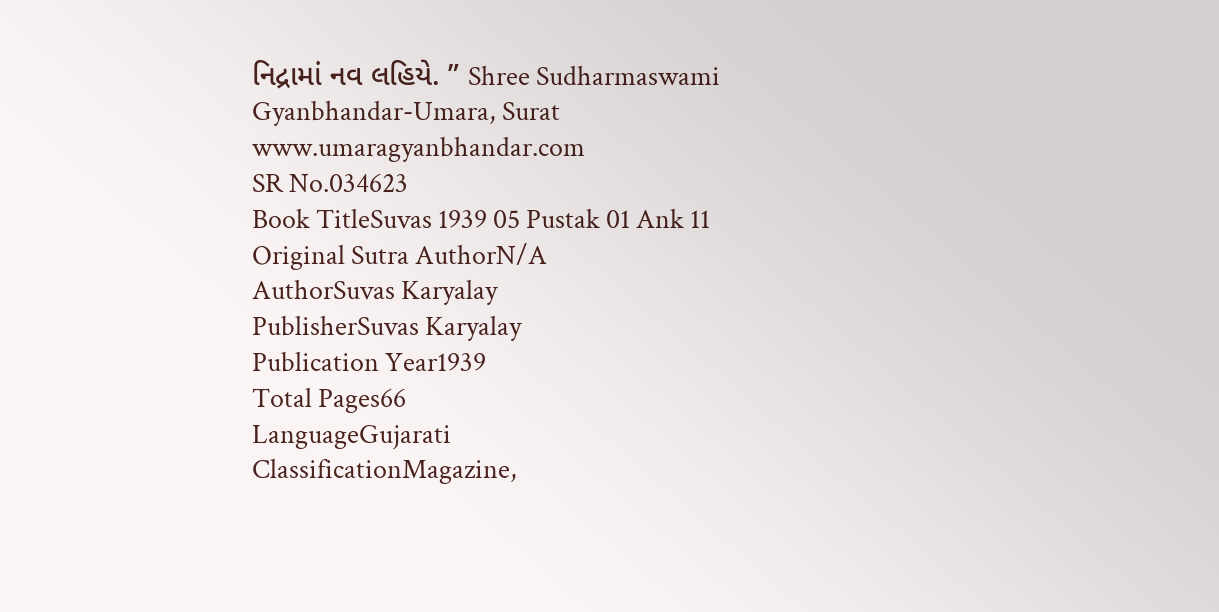નિદ્રામાં નવ લહિયે. ” Shree Sudharmaswami Gyanbhandar-Umara, Surat www.umaragyanbhandar.com
SR No.034623
Book TitleSuvas 1939 05 Pustak 01 Ank 11
Original Sutra AuthorN/A
AuthorSuvas Karyalay
PublisherSuvas Karyalay
Publication Year1939
Total Pages66
LanguageGujarati
ClassificationMagazine,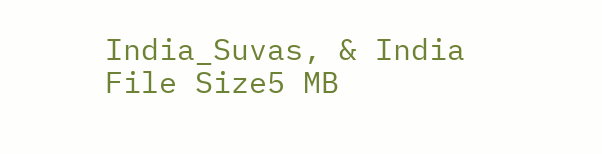India_Suvas, & India
File Size5 MB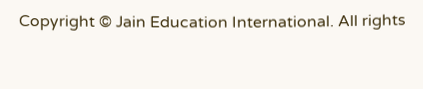Copyright © Jain Education International. All rights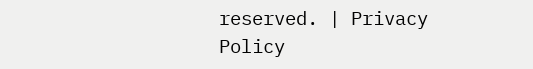reserved. | Privacy Policy